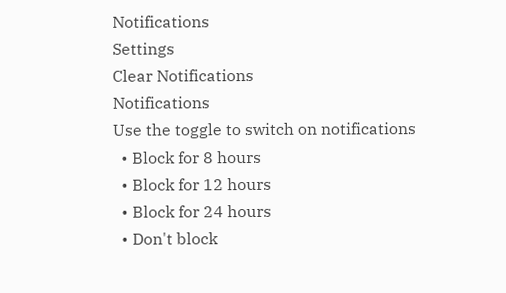Notifications
Settings
Clear Notifications
Notifications
Use the toggle to switch on notifications
  • Block for 8 hours
  • Block for 12 hours
  • Block for 24 hours
  • Don't block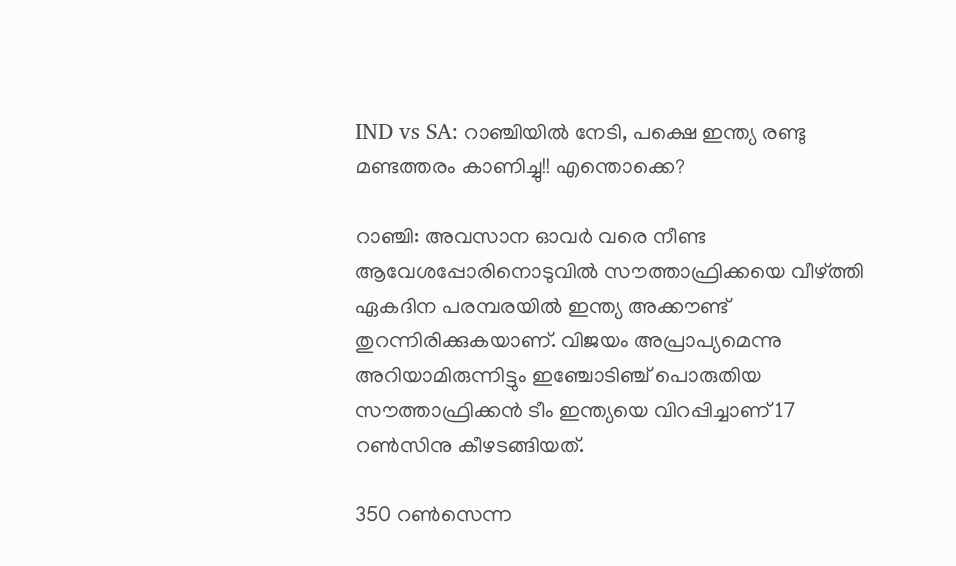IND vs SA: റാഞ്ചിയില്‍ നേടി, പക്ഷെ ഇന്ത്യ രണ്ടു മണ്ടത്തരം കാണിച്ചു!! എന്തൊക്കെ?

റാഞ്ചി: അവസാന ഓവര്‍ വരെ നീണ്ട ആവേശപ്പോരിനൊടുവില്‍ സൗത്താഫ്രിക്കയെ വീഴ്ത്തി ഏകദിന പരമ്പരയില്‍ ഇന്ത്യ അക്കൗണ്ട് തുറന്നിരിക്കുകയാണ്. വിജയം അപ്രാപ്യമെന്നു അറിയാമിരുന്നിട്ടും ഇഞ്ചോടിഞ്ച് പൊരുതിയ സൗത്താഫ്രിക്കന്‍ ടീം ഇന്ത്യയെ വിറപ്പിച്ചാണ് 17 റണ്‍സിനു കീഴടങ്ങിയത്.

350 റണ്‍സെന്ന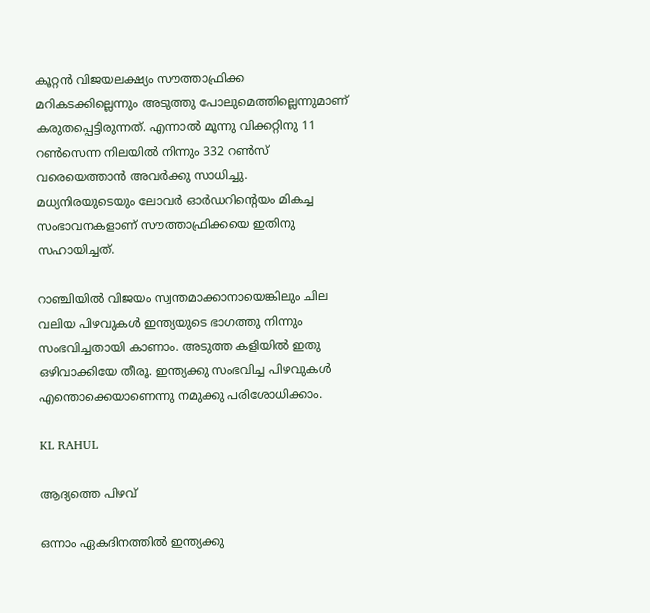കൂറ്റന്‍ വിജയലക്ഷ്യം സൗത്താഫ്രിക്ക മറികടക്കില്ലെന്നും അടുത്തു പോലുമെത്തില്ലെന്നുമാണ് കരുതപ്പെട്ടിരുന്നത്. എന്നാല്‍ മൂന്നു വിക്കറ്റിനു 11 റണ്‍സെന്ന നിലയില്‍ നിന്നും 332 റണ്‍സ് വരെയെത്താന്‍ അവര്‍ക്കു സാധിച്ചു. മധ്യനിരയുടെയും ലോവര്‍ ഓര്‍ഡറിന്റെയം മികച്ച സംഭാവനകളാണ് സൗത്താഫ്രിക്കയെ ഇതിനു സഹായിച്ചത്.

റാഞ്ചിയില്‍ വിജയം സ്വന്തമാക്കാനായെങ്കിലും ചില വലിയ പിഴവുകള്‍ ഇന്ത്യയുടെ ഭാഗത്തു നിന്നും സംഭവിച്ചതായി കാണാം. അടുത്ത കളിയില്‍ ഇതു ഒഴിവാക്കിയേ തീരൂ. ഇന്ത്യക്കു സംഭവിച്ച പിഴവുകള്‍ എന്തൊക്കെയാണെന്നു നമുക്കു പരിശോധിക്കാം.

KL RAHUL

ആദ്യത്തെ പിഴവ്

ഒന്നാം ഏകദിനത്തില്‍ ഇന്ത്യക്കു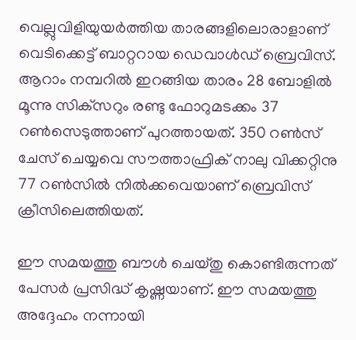വെല്ലുവിളിയുയര്‍ത്തിയ താരങ്ങളിലൊരാളാണ് വെടിക്കെട്ട് ബാറ്ററായ ഡെവാള്‍ഡ് ബ്രെവിസ്. ആറാം നമ്പറില്‍ ഇറങ്ങിയ താരം 28 ബോളില്‍ മൂന്നു സിക്‌സറും രണ്ടു ഫോറുമടക്കം 37 റണ്‍സെടുത്താണ് പുറത്തായത്. 350 റണ്‍സ് ചേസ് ചെയ്യവെ സൗത്താഫ്രിക് നാലു വിക്കറ്റിനു 77 റണ്‍സില്‍ നില്‍ക്കവെയാണ് ബ്രെവിസ് ക്രീസിലെത്തിയത്.

ഈ സമയത്തു ബൗള്‍ ചെയ്തു കൊണ്ടിരുന്നത് പേസര്‍ പ്രസിദ്ധ് കൃഷ്ണയാണ്. ഈ സമയത്തു അദ്ദേഹം നന്നായി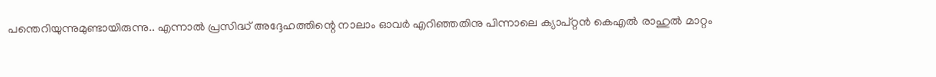പന്തെറിയുന്നുമുണ്ടായിരുന്നു.. എന്നാല്‍ പ്രസിദ്ധ് അദ്ദേഹത്തിന്റെ നാലാം ഓവര്‍ എറിഞ്ഞതിനു പിന്നാലെ ക്യാപ്റ്റന്‍ കെഎല്‍ രാഹുല്‍ മാറ്റം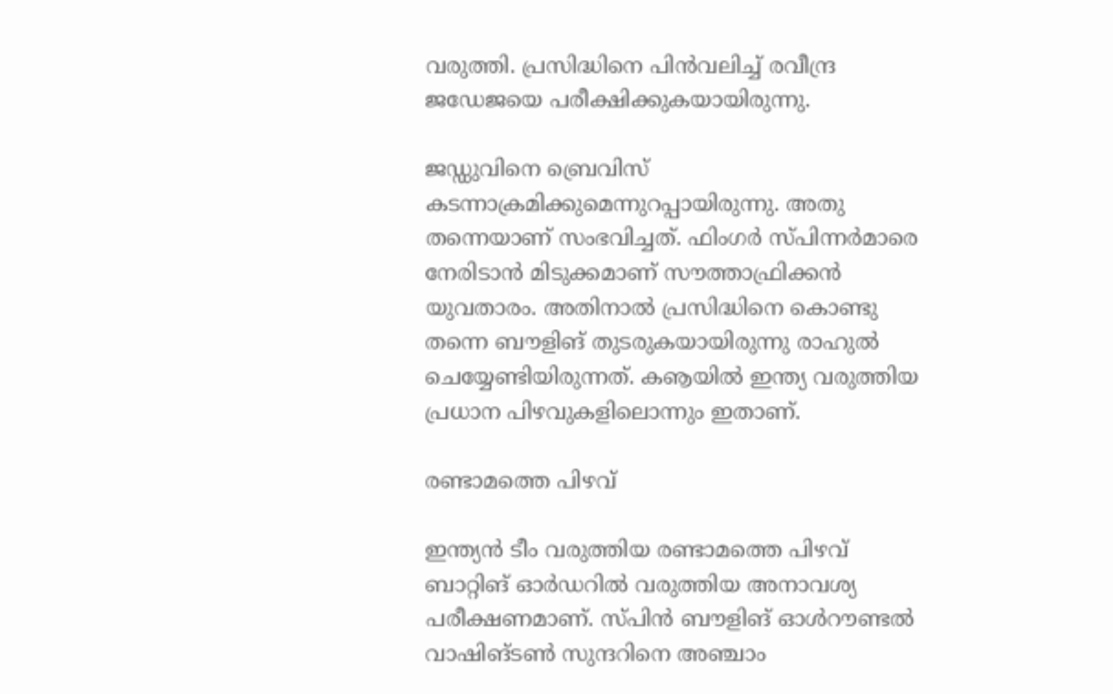വരുത്തി. പ്രസിദ്ധിനെ പിന്‍വലിച്ച് രവീന്ദ്ര ജഡേജയെ പരീക്ഷിക്കുകയായിരുന്നു.

ജഡ്ഡുവിനെ ബ്രെവിസ് കടന്നാക്രമിക്കുമെന്നുറപ്പായിരുന്നു. അതു തന്നെയാണ് സംഭവിച്ചത്. ഫിംഗര്‍ സ്പിന്നര്‍മാരെ നേരിടാന്‍ മിടുക്കമാണ് സൗത്താഫ്രിക്കന്‍ യുവതാരം. അതിനാല്‍ പ്രസിദ്ധിനെ കൊണ്ടു തന്നെ ബൗളിങ് തുടരുകയായിരുന്നു രാഹുല്‍ ചെയ്യേണ്ടിയിരുന്നത്. കൡയില്‍ ഇന്ത്യ വരുത്തിയ പ്രധാന പിഴവുകളിലൊന്നും ഇതാണ്.

രണ്ടാമത്തെ പിഴവ്

ഇന്ത്യന്‍ ടീം വരുത്തിയ രണ്ടാമത്തെ പിഴവ് ബാറ്റിങ് ഓര്‍ഡറില്‍ വരുത്തിയ അനാവശ്യ പരീക്ഷണമാണ്. സ്പിന്‍ ബൗളിങ് ഓള്‍റൗണ്ടല്‍ വാഷിങ്ടണ്‍ സുന്ദറിനെ അഞ്ചാം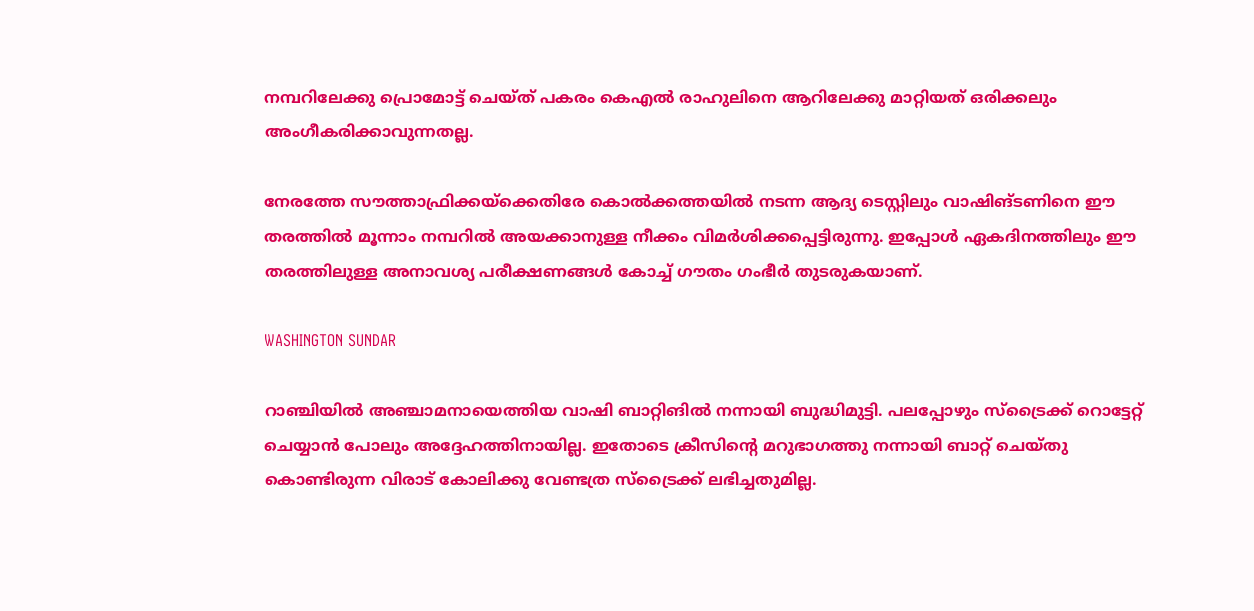നമ്പറിലേക്കു പ്രൊമോട്ട് ചെയ്ത് പകരം കെഎല്‍ രാഹുലിനെ ആറിലേക്കു മാറ്റിയത് ഒരിക്കലും അംഗീകരിക്കാവുന്നതല്ല.

നേരത്തേ സൗത്താഫ്രിക്കയ്‌ക്കെതിരേ കൊല്‍ക്കത്തയില്‍ നടന്ന ആദ്യ ടെസ്റ്റിലും വാഷിങ്ടണിനെ ഈ തരത്തില്‍ മൂന്നാം നമ്പറില്‍ അയക്കാനുള്ള നീക്കം വിമര്‍ശിക്കപ്പെട്ടിരുന്നു. ഇപ്പോള്‍ ഏകദിനത്തിലും ഈ തരത്തിലുള്ള അനാവശ്യ പരീക്ഷണങ്ങള്‍ കോച്ച് ഗൗതം ഗംഭീര്‍ തുടരുകയാണ്.

WASHINGTON SUNDAR

റാഞ്ചിയില്‍ അഞ്ചാമനായെത്തിയ വാഷി ബാറ്റിങില്‍ നന്നായി ബുദ്ധിമുട്ടി. പലപ്പോഴും സ്‌ട്രൈക്ക് റൊട്ടേറ്റ് ചെയ്യാന്‍ പോലും അദ്ദേഹത്തിനായില്ല. ഇതോടെ ക്രീസിന്റെ മറുഭാഗത്തു നന്നായി ബാറ്റ് ചെയ്തു കൊണ്ടിരുന്ന വിരാട് കോലിക്കു വേണ്ടത്ര സ്‌ട്രൈക്ക് ലഭിച്ചതുമില്ല.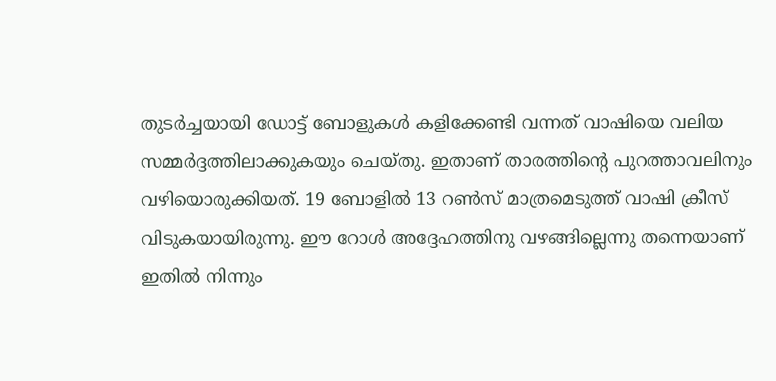തുടര്‍ച്ചയായി ഡോട്ട് ബോളുകള്‍ കളിക്കേണ്ടി വന്നത് വാഷിയെ വലിയ സമ്മര്‍ദ്ദത്തിലാക്കുകയും ചെയ്തു. ഇതാണ് താരത്തിന്റെ പുറത്താവലിനും വഴിയൊരുക്കിയത്. 19 ബോളില്‍ 13 റണ്‍സ് മാത്രമെടുത്ത് വാഷി ക്രീസ് വിടുകയായിരുന്നു. ഈ റോള്‍ അദ്ദേഹത്തിനു വഴങ്ങില്ലെന്നു തന്നെയാണ് ഇതില്‍ നിന്നും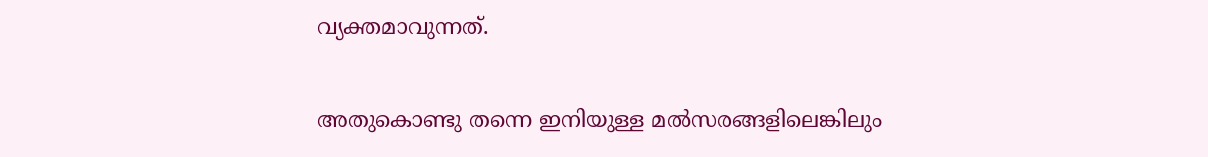വ്യക്തമാവുന്നത്.

അതുകൊണ്ടു തന്നെ ഇനിയുള്ള മല്‍സരങ്ങളിലെങ്കിലും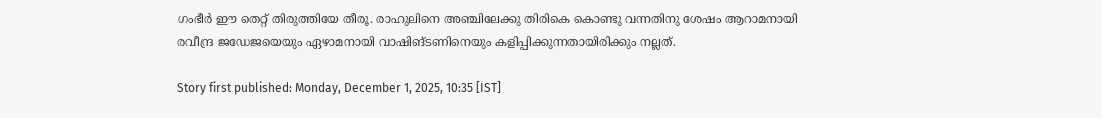ഗംഭീര്‍ ഈ തെറ്റ് തിരുത്തിയേ തീരൂ. രാഹുലിനെ അഞ്ചിലേക്കു തിരികെ കൊണ്ടു വന്നതിനു ശേഷം ആറാമനായി രവീന്ദ്ര ജഡേജയെയും ഏഴാമനായി വാഷിങ്ടണിനെയും കളിപ്പിക്കുന്നതായിരിക്കും നല്ലത്.

Story first published: Monday, December 1, 2025, 10:35 [IST]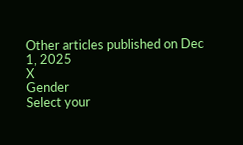Other articles published on Dec 1, 2025
X
Gender
Select your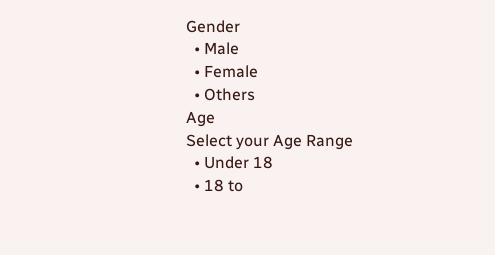Gender
  • Male
  • Female
  • Others
Age
Select your Age Range
  • Under 18
  • 18 to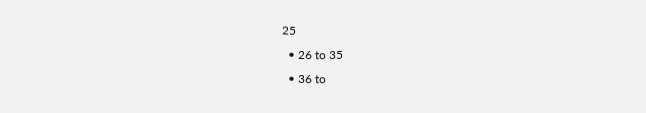25
  • 26 to 35
  • 36 to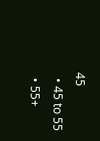45
  • 45 to 55
  • 55+